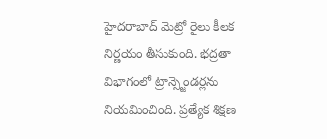హైదరాబాద్ మెట్రో రైలు కీలక నిర్ణయం తీసుకుంది. భద్రతా విభాగంలో ట్రాన్స్జెండర్లను నియమించింది. ప్రత్యేక శిక్షణ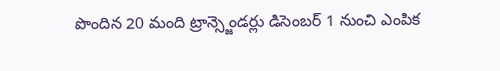పొందిన 20 మంది ట్రాన్స్జెండర్లు డిసెంబర్ 1 నుంచి ఎంపిక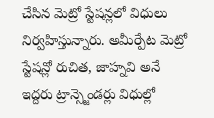చేసిన మెట్రో స్టేషన్లలో విధులు నిర్వహిస్తున్నారు. అమీర్పేట మెట్రో స్టేషన్లో రుచిత, జాహ్నవి అనే ఇద్దరు ట్రాన్స్జెండర్లు విధుల్లో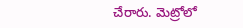చేరారు. మెట్రోలో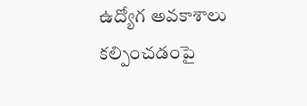ఉద్యోగ అవకాశాలు కల్పించడంపై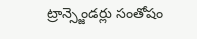ట్రాన్స్జెండర్లు సంతోషం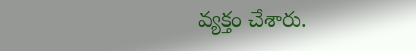వ్యక్తం చేశారు.